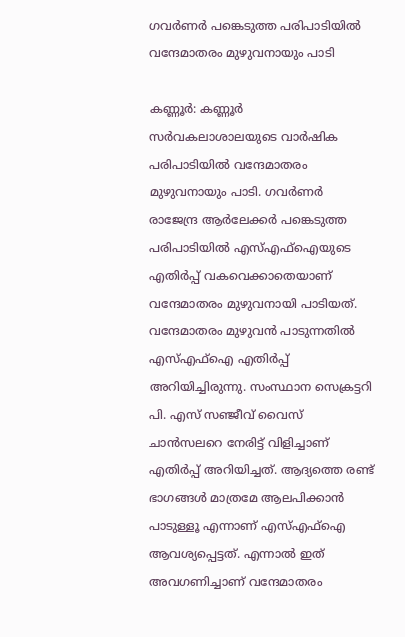ഗവര്‍ണര്‍ പങ്കെടുത്ത പരിപാടിയില്‍ വന്ദേമാതരം മുഴുവനായും പാടി

കണ്ണൂര്‍: കണ്ണൂര്‍ സര്‍വകലാശാലയുടെ വാര്‍ഷിക പരിപാടിയിൽ വന്ദേമാതരം മുഴുവനായും പാടി. ഗവര്‍ണര്‍ രാജേന്ദ്ര ആര്‍ലേക്കര്‍ പങ്കെടുത്ത പരിപാടിയില്‍ എസ്എഫ്‌ഐയുടെ എതിര്‍പ്പ് വകവെക്കാതെയാണ് വന്ദേമാതരം മുഴുവനായി പാടിയത്. വന്ദേമാതരം മുഴുവന്‍ പാടുന്നതില്‍ എസ്എഫ്‌ഐ എതിര്‍പ്പ് അറിയിച്ചിരുന്നു. സംസ്ഥാന സെക്രട്ടറി പി. എസ് സഞ്ജീവ് വൈസ് ചാന്‍സലറെ നേരിട്ട് വിളിച്ചാണ് എതിര്‍പ്പ് അറിയിച്ചത്. ആദ്യത്തെ രണ്ട് ഭാഗങ്ങള്‍ മാത്രമേ ആലപിക്കാന്‍ പാടുള്ളൂ എന്നാണ് എസ്എഫ്‌ഐ ആവശ്യപ്പെട്ടത്. എന്നാല്‍ ഇത് അവഗണിച്ചാണ് വന്ദേമാതരം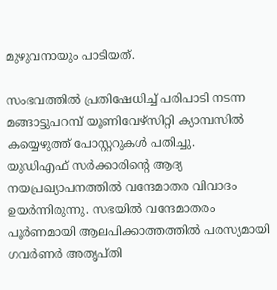മുഴുവനായും പാടിയത്.

സംഭവത്തില്‍ പ്രതിഷേധിച്ച് പരിപാടി നടന്ന മങ്ങാട്ടുപറമ്പ് യൂണിവേഴ്‌സിറ്റി ക്യാമ്പസില്‍ കയ്യെഴുത്ത് പോസ്റ്ററുകള്‍ പതിച്ചു.
യുഡിഎഫ് സർക്കാരിന്റെ ആദ്യ നയപ്രഖ്യാപനത്തിൽ വന്ദേമാതര വിവാദം ഉയർന്നിരുന്നു. സഭയിൽ വന്ദേമാതരം പൂർണമായി ആലപിക്കാത്തത്തിൽ പരസ്യമായി ഗവർണർ അതൃപ്തി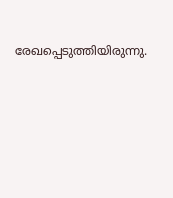രേഖപ്പെടുത്തിയിരുന്നു.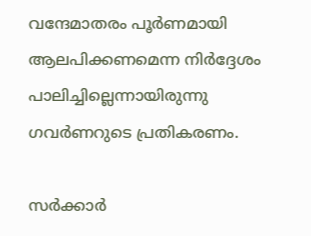വന്ദേമാതരം പൂർണമായി ആലപിക്കണമെന്ന നിർദ്ദേശം പാലിച്ചില്ലെന്നായിരുന്നു ഗവർണറുടെ പ്രതികരണം.

സർക്കാർ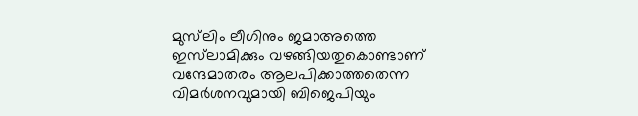മുസ്‌ലിം ലീഗിനും ജമാഅത്തെ ഇസ്‌ലാമിക്കും വഴങ്ങിയതുകൊണ്ടാണ് വന്ദേമാതരം ആലപിക്കാത്തതെന്ന വിമർശനവുമായി ബിജെപിയും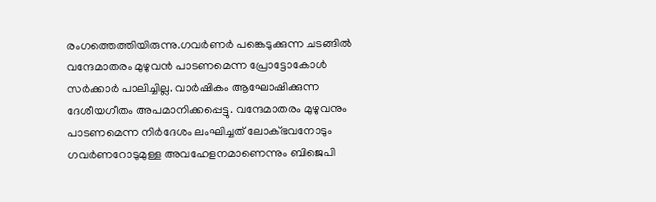രംഗത്തെത്തിയിരുന്നു.ഗവർണർ പങ്കെടുക്കുന്ന ചടങ്ങിൽ വന്ദേമാതരം മുഴുവൻ പാടണമെന്ന പ്രോട്ടോകോൾ സർക്കാർ പാലിച്ചില്ല. വാർഷികം ആഘോഷിക്കുന്ന ദേശീയഗീതം അപമാനിക്കപ്പെട്ടു. വന്ദേമാതരം മുഴുവനും പാടണമെന്ന നിർദേശം ലംഘിച്ചത് ലോക്ഭവനോടും ഗവർണറോടുമുള്ള അവഹേളനമാണെന്നും ബിജെപി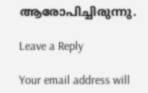ആരോപിച്ചിരുന്നു.

Leave a Reply

Your email address will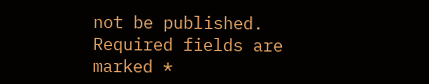not be published. Required fields are marked *